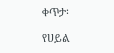ቀጥታ፡

የሀይል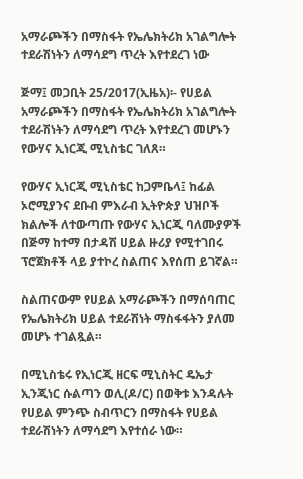አማራጮችን በማስፋት የኤሌክትሪክ አገልግሎት ተደራሽነትን ለማሳደግ ጥረት እየተደረገ ነው

ጅማ፤ መጋቢት 25/2017(ኢዜአ)፡- የሀይል አማራጮችን በማስፋት የኤሌክትሪክ አገልግሎት ተደራሽነትን ለማሳደግ ጥረት እየተደረገ መሆኑን የውሃና ኢነርጂ ሚኒስቴር ገለጸ።

የውሃና ኢነርጂ ሚኒስቴር ከጋምቤላ፤ ከፊል ኦሮሚያንና ደቡብ ምእራብ ኢትዮጵያ ህዝቦች ክልሎች ለተውጣጡ የውሃና ኢነርጂ ባለሙያዎች በጅማ ከተማ በታዳሽ ሀይል ዙሪያ የሚተገበሩ ፕሮጀክቶች ላይ ያተኮረ ስልጠና እየሰጠ ይገኛል።

ስልጠናውም የሀይል አማራጮችን በማሰባጠር የኤሌክትሪክ ሀይል ተደራሽነት ማስፋፋትን ያለመ መሆኑ ተገልጿል።

በሚኒስቴሩ የኢነርጂ ዘርፍ ሚኒስትር ዴኤታ ኢንጂነር ሱልጣን ወሊ(ዶ/ር) በወቅቱ እንዳሉት የሀይል ምንጭ ስብጥርን በማስፋት የሀይል ተደራሽነትን ለማሳደግ እየተሰራ ነው።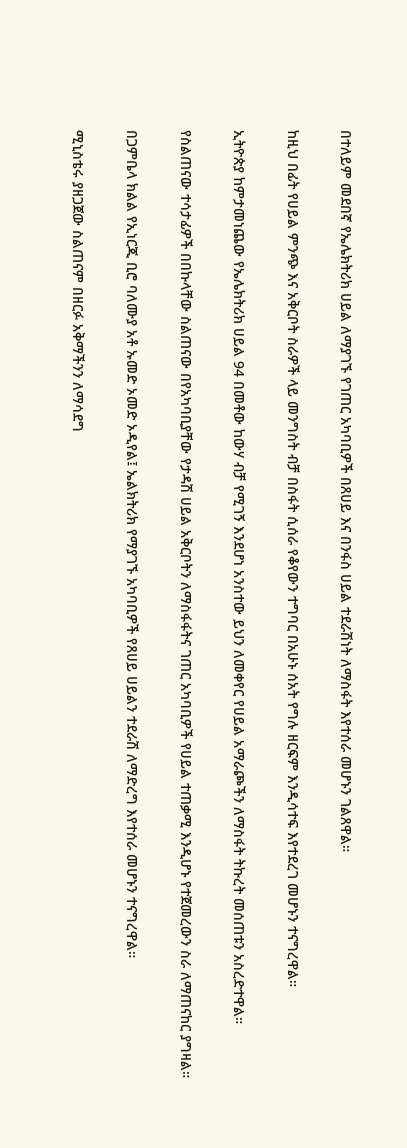በተለይም መደበኛ የኤሌክትሪክ ሀይል ለማያገኙ የገጠር አካባቢዎች በጸሀይ እና በንፋስ ሀይል ተደራሽነት ለማስፋት እየተሰራ መሆኑን ገልጸዋል።

ከዚህ በፊት የሀይል ምንጭ እና አቅርቦት ስራዎች ላይ መንግስት ብቻ በስፋት ሲሰራ የቆየውን ተግባር በአሁኑ ሰአት የግሉ ዘርፍም እንዲሳተፍ እየተደረገ መሆኑን ተናግረዋል።

ኢትዮጵያ ከምታመነጨው የኤሌክትሪክ ሀይል 94 በመቶው ከውሃ ብቻ የሚገኝ እንደሆነ አንስተው ይህን ለመቀየር የሀይል አማራጮችን ለማስፋት ትኩረት መሰጠቱን አስረድተዋል።

የስልጠናው ተሳታፊዎች በበኩላቸው ስልጠናው በየአካባቢያቸው የታዳሽ ሀይል አቅርቦትን ለማስፋፋትና ገጠር አካባቢዎች የሀይል ተጠቃሚ እንዲሆኑ የተጀመረውን ስራ ለማጠናከር ያግዛል።

በጋምቤላ ክልል የኢነርጂ ቢሮ ባለሙያ አቶ ኡመድ ኦመድ ኦዲየል፤ ኤልክትሪክ የማያገኙ አካባቢዎች የጸሀይ ሀይልን ተደራሽ ለማድረግ እየተሰራ መሆኑን ተናግረዋል።

ሚኒስቴሩ ያዘጋጀው ስልጠናም በዘርፉ አቅማችንን ለማሳደግ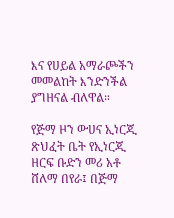እና የሀይል አማራጮችን መመልከት እንድንችል ያግዘናል ብለዋል።

የጅማ ዞን ውሀና ኢነርጂ ጽህፈት ቤት የኢነርጂ ዘርፍ ቡድን መሪ አቶ ሸለማ በየራ፤ በጅማ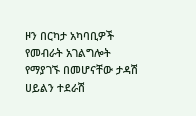ዞን በርካታ አካባቢዎች የመብራት አገልግሎት የማያገኙ በመሆናቸው ታዳሽ ሀይልን ተደራሽ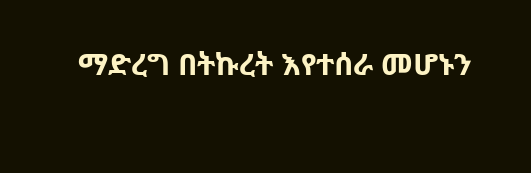ማድረግ በትኩረት እየተሰራ መሆኑን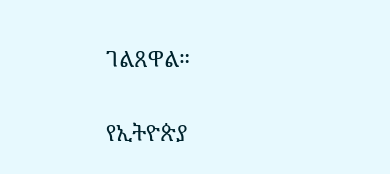ገልጸዋል።

የኢትዮጵያ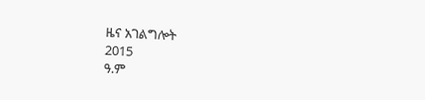ዜና አገልግሎት
2015
ዓ.ም